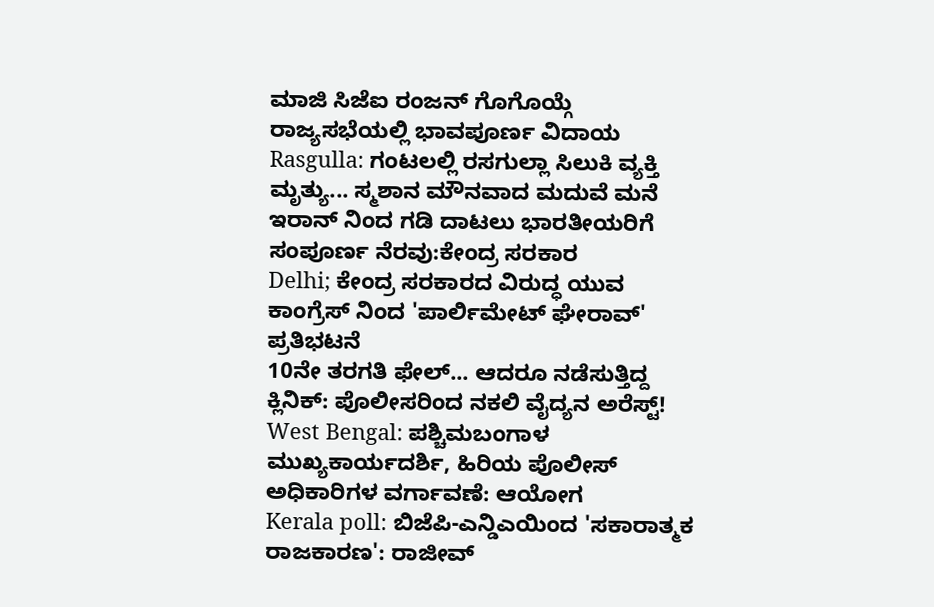ಮಾಜಿ ಸಿಜೆಐ ರಂಜನ್ ಗೊಗೊಯ್ಗೆ ರಾಜ್ಯಸಭೆಯಲ್ಲಿ ಭಾವಪೂರ್ಣ ವಿದಾಯ
Rasgulla: ಗಂಟಲಲ್ಲಿ ರಸಗುಲ್ಲಾ ಸಿಲುಕಿ ವ್ಯಕ್ತಿ ಮೃತ್ಯು... ಸ್ಮಶಾನ ಮೌನವಾದ ಮದುವೆ ಮನೆ
ಇರಾನ್ ನಿಂದ ಗಡಿ ದಾಟಲು ಭಾರತೀಯರಿಗೆ ಸಂಪೂರ್ಣ ನೆರವು:ಕೇಂದ್ರ ಸರಕಾರ
Delhi; ಕೇಂದ್ರ ಸರಕಾರದ ವಿರುದ್ಧ ಯುವ ಕಾಂಗ್ರೆಸ್ ನಿಂದ 'ಪಾರ್ಲಿಮೇಟ್ ಘೇರಾವ್' ಪ್ರತಿಭಟನೆ
10ನೇ ತರಗತಿ ಫೇಲ್... ಆದರೂ ನಡೆಸುತ್ತಿದ್ದ ಕ್ಲಿನಿಕ್: ಪೊಲೀಸರಿಂದ ನಕಲಿ ವೈದ್ಯನ ಅರೆಸ್ಟ್!
West Bengal: ಪಶ್ಚಿಮಬಂಗಾಳ ಮುಖ್ಯಕಾರ್ಯದರ್ಶಿ, ಹಿರಿಯ ಪೊಲೀಸ್ ಅಧಿಕಾರಿಗಳ ವರ್ಗಾವಣೆ: ಆಯೋಗ
Kerala poll: ಬಿಜೆಪಿ-ಎನ್ಡಿಎಯಿಂದ 'ಸಕಾರಾತ್ಮಕ ರಾಜಕಾರಣ': ರಾಜೀವ್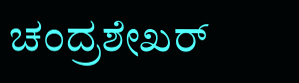ಚಂದ್ರಶೇಖರ್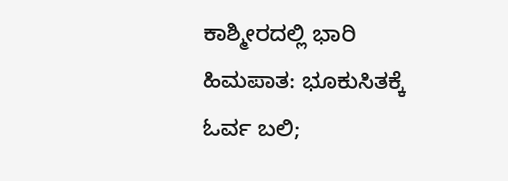ಕಾಶ್ಮೀರದಲ್ಲಿ ಭಾರಿ ಹಿಮಪಾತ: ಭೂಕುಸಿತಕ್ಕೆ ಓರ್ವ ಬಲಿ;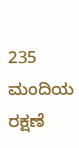235 ಮಂದಿಯ ರಕ್ಷಣೆ